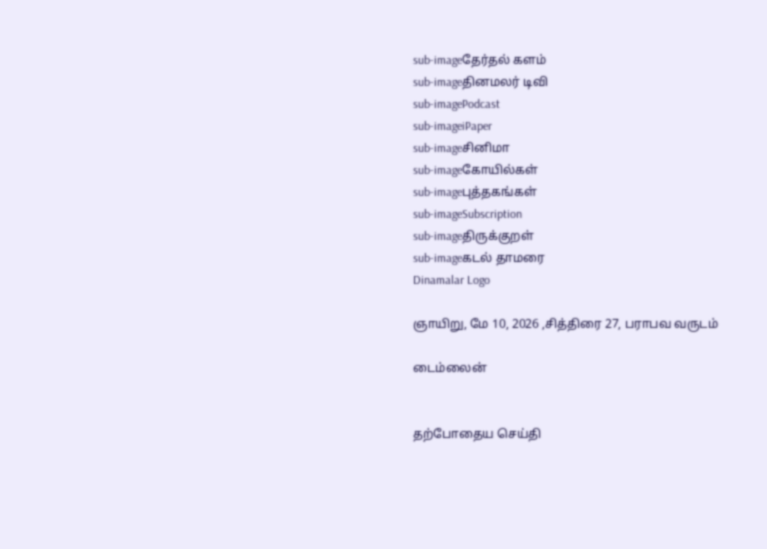sub-imageதேர்தல் களம்
sub-imageதினமலர் டிவி
sub-imagePodcast
sub-imageiPaper
sub-imageசினிமா
sub-imageகோயில்கள்
sub-imageபுத்தகங்கள்
sub-imageSubscription
sub-imageதிருக்குறள்
sub-imageகடல் தாமரை
Dinamalar Logo

ஞாயிறு, மே 10, 2026 ,சித்திரை 27, பராபவ வருடம்

டைம்லைன்


தற்போதைய செய்தி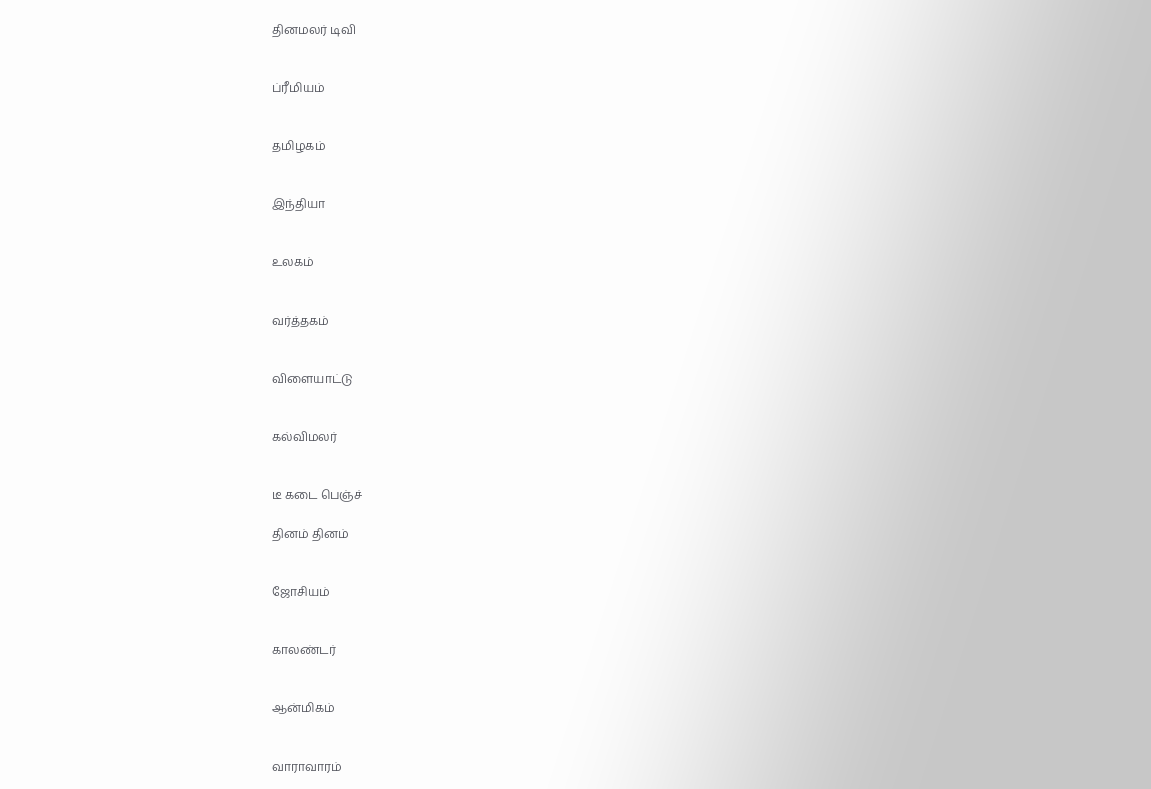தினமலர் டிவி


ப்ரீமியம்


தமிழகம்


இந்தியா


உலகம்


வர்த்தகம்


விளையாட்டு


கல்விமலர்


டீ கடை பெஞ்ச்

தினம் தினம்


ஜோசியம்


காலண்டர்


ஆன்மிகம்


வாராவாரம்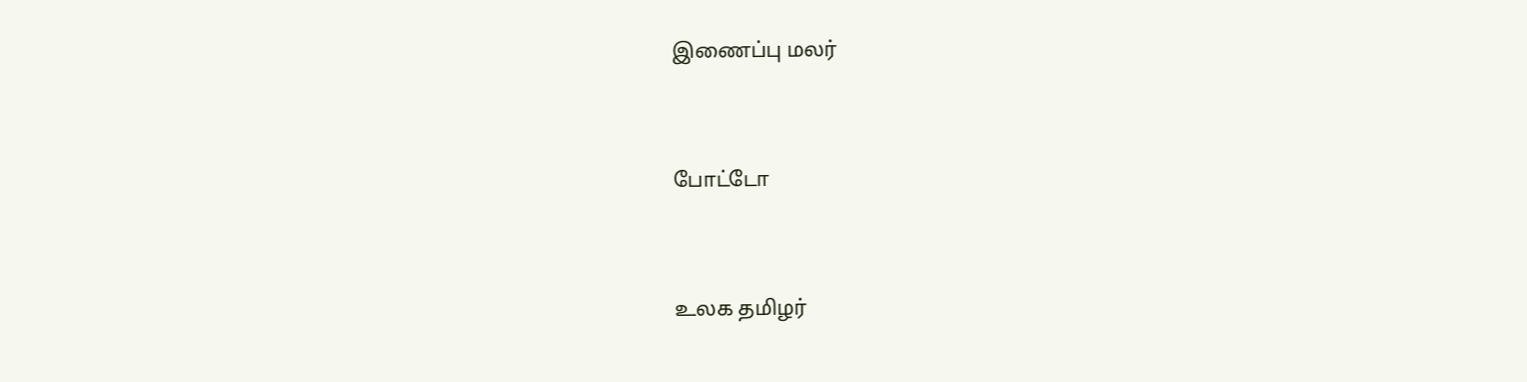இணைப்பு மலர்


போட்டோ


உலக தமிழர்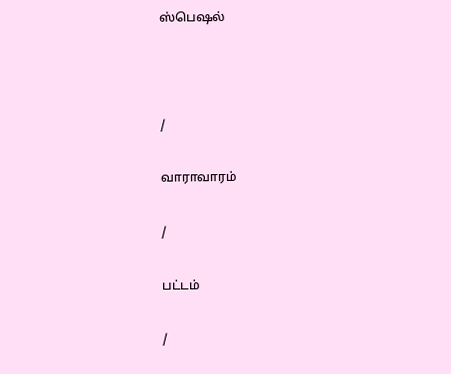ஸ்பெஷல்



/

வாராவாரம்

/

பட்டம்

/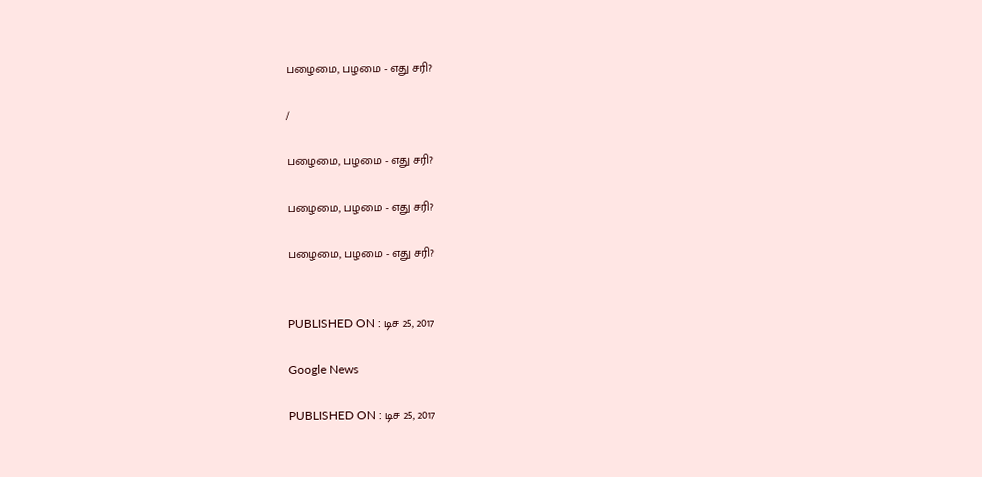பழைமை, பழமை - எது சரி?

/

பழைமை, பழமை - எது சரி?

பழைமை, பழமை - எது சரி?

பழைமை, பழமை - எது சரி?


PUBLISHED ON : டிச 25, 2017

Google News

PUBLISHED ON : டிச 25, 2017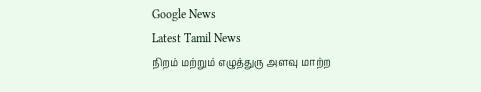Google News
Latest Tamil News
நிறம் மற்றும் எழுத்துரு அளவு மாற்ற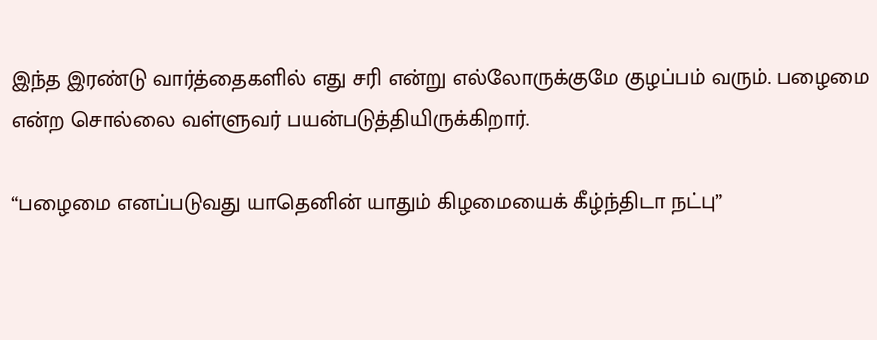இந்த இரண்டு வார்த்தைகளில் எது சரி என்று எல்லோருக்குமே குழப்பம் வரும். பழைமை என்ற சொல்லை வள்ளுவர் பயன்படுத்தியிருக்கிறார்.

“பழைமை எனப்படுவது யாதெனின் யாதும் கிழமையைக் கீழ்ந்திடா நட்பு”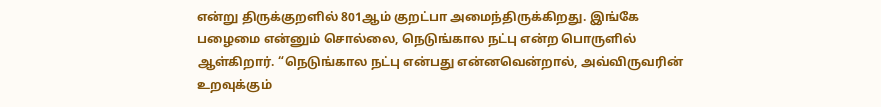என்று திருக்குறளில் 801ஆம் குறட்பா அமைந்திருக்கிறது. இங்கே பழைமை என்னும் சொல்லை, நெடுங்கால நட்பு என்ற பொருளில் ஆள்கிறார். “நெடுங்கால நட்பு என்பது என்னவென்றால், அவ்விருவரின் உறவுக்கும்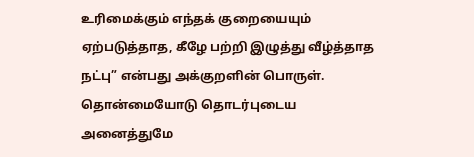உரிமைக்கும் எந்தக் குறையையும் ஏற்படுத்தாத, கீழே பற்றி இழுத்து வீழ்த்தாத நட்பு” என்பது அக்குறளின் பொருள். தொன்மையோடு தொடர்புடைய அனைத்துமே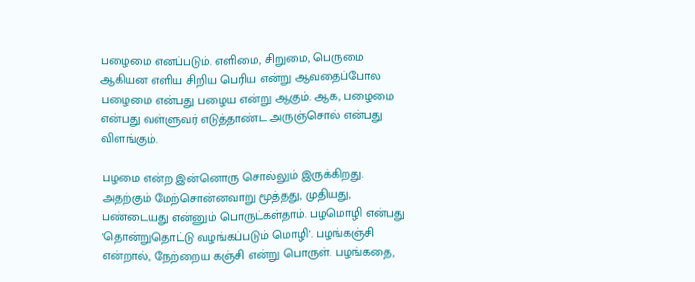பழைமை எனப்படும். எளிமை, சிறுமை, பெருமை ஆகியன எளிய சிறிய பெரிய என்று ஆவதைப்போல பழைமை என்பது பழைய என்று ஆகும். ஆக, பழைமை என்பது வள்ளுவர் எடுத்தாண்ட அருஞ்சொல் என்பது விளங்கும்.

பழமை என்ற இன்னொரு சொல்லும் இருக்கிறது. அதற்கும் மேற்சொன்னவாறு மூத்தது, முதியது, பண்டையது என்னும் பொருட்கள்தாம். பழமொழி என்பது 'தொன்றுதொட்டு வழங்கப்படும் மொழி'. பழங்கஞ்சி என்றால், நேற்றைய கஞ்சி என்று பொருள். பழங்கதை,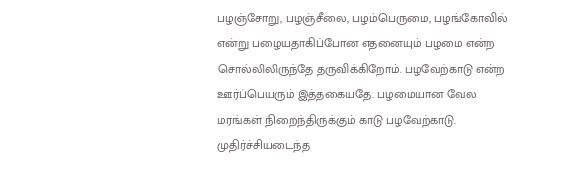பழஞ்சோறு, பழஞ்சீலை, பழம்பெருமை, பழங்கோவில் என்று பழையதாகிப்போன எதனையும் பழமை என்ற சொல்லிலிருந்தே தருவிக்கிறோம். பழவேற்காடு என்ற ஊர்ப்பெயரும் இத்தகையதே. பழமையான வேல மரங்கள் நிறைந்திருக்கும் காடு பழவேற்காடு. முதிர்ச்சியடைந்த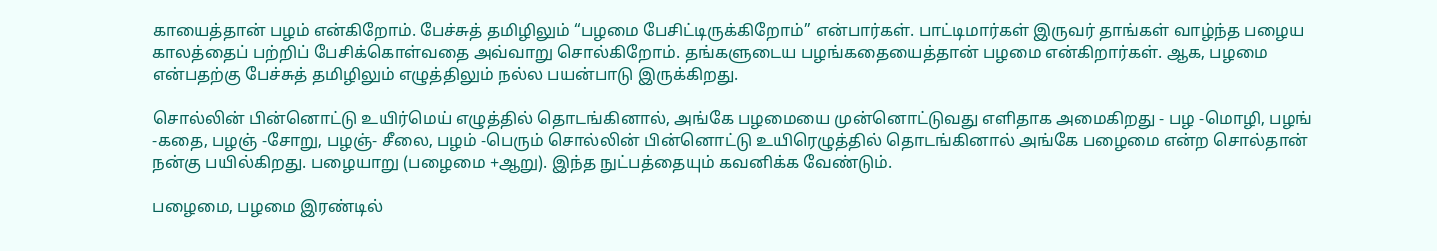காயைத்தான் பழம் என்கிறோம். பேச்சுத் தமிழிலும் “பழமை பேசிட்டிருக்கிறோம்” என்பார்கள். பாட்டிமார்கள் இருவர் தாங்கள் வாழ்ந்த பழைய காலத்தைப் பற்றிப் பேசிக்கொள்வதை அவ்வாறு சொல்கிறோம். தங்களுடைய பழங்கதையைத்தான் பழமை என்கிறார்கள். ஆக, பழமை என்பதற்கு பேச்சுத் தமிழிலும் எழுத்திலும் நல்ல பயன்பாடு இருக்கிறது.

சொல்லின் பின்னொட்டு உயிர்மெய் எழுத்தில் தொடங்கினால், அங்கே பழமையை முன்னொட்டுவது எளிதாக அமைகிறது - பழ -மொழி, பழங் -கதை, பழஞ் -சோறு, பழஞ்- சீலை, பழம் -பெரும் சொல்லின் பின்னொட்டு உயிரெழுத்தில் தொடங்கினால் அங்கே பழைமை என்ற சொல்தான் நன்கு பயில்கிறது. பழையாறு (பழைமை +ஆறு). இந்த நுட்பத்தையும் கவனிக்க வேண்டும்.

பழைமை, பழமை இரண்டில்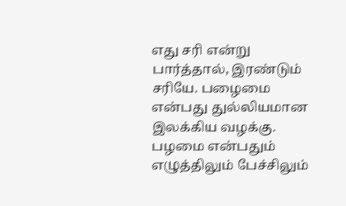எது சரி என்று பார்த்தால், இரண்டும் சரியே. பழைமை என்பது துல்லியமான இலக்கிய வழக்கு. பழமை என்பதும் எழுத்திலும் பேச்சிலும்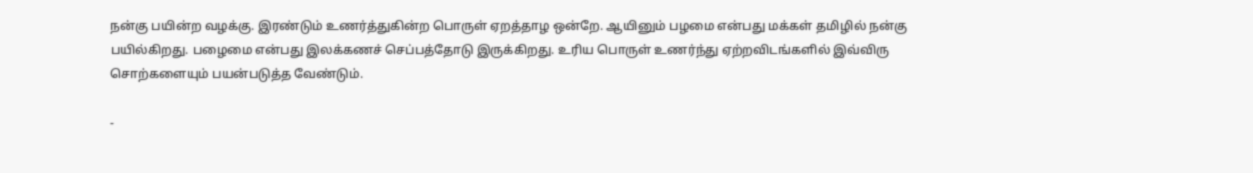நன்கு பயின்ற வழக்கு. இரண்டும் உணர்த்துகின்ற பொருள் ஏறத்தாழ ஒன்றே. ஆயினும் பழமை என்பது மக்கள் தமிழில் நன்கு பயில்கிறது. பழைமை என்பது இலக்கணச் செப்பத்தோடு இருக்கிறது. உரிய பொருள் உணர்ந்து ஏற்றவிடங்களில் இவ்விரு சொற்களையும் பயன்படுத்த வேண்டும்.

-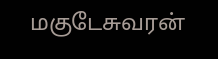மகுடேசுவரன்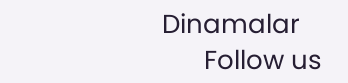Dinamalar
      Follow us